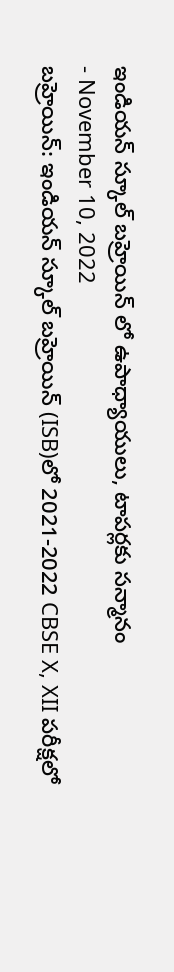ఇండియన్ స్కూల్ బహ్రెయిన్ లో ఉపాధ్యాయులు, టాపర్లకు సన్మానం
- November 10, 2022
బహ్రెయిన్: ఇండియన్ స్కూల్ బహ్రెయిన్ (ISB)లో 2021-2022 CBSE X, XII పరీక్షలో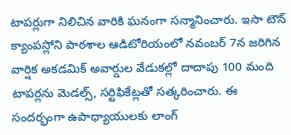టాపర్లుగా నిలిచిన వారికి ఘనంగా సన్మానించారు. ఇసా టౌన్ క్యాంపస్లోని పాఠశాల ఆడిటోరియంలో నవంబర్ 7న జరిగిన వార్షిక అకడమిక్ అవార్డుల వేడుకల్లో దాదాపు 100 మంది టాపర్లను మెడల్స్, సర్టిఫికేట్లతో సత్కరించారు. ఈ సందర్భంగా ఉపాధ్యాయులకు లాంగ్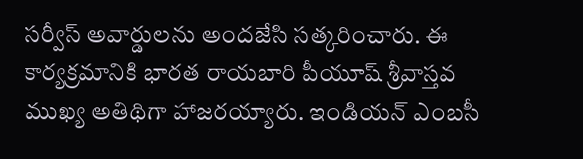సర్వీస్ అవార్డులను అందజేసి సత్కరించారు. ఈ కార్యక్రమానికి భారత రాయబారి పీయూష్ శ్రీవాస్తవ ముఖ్య అతిథిగా హాజరయ్యారు. ఇండియన్ ఎంబసీ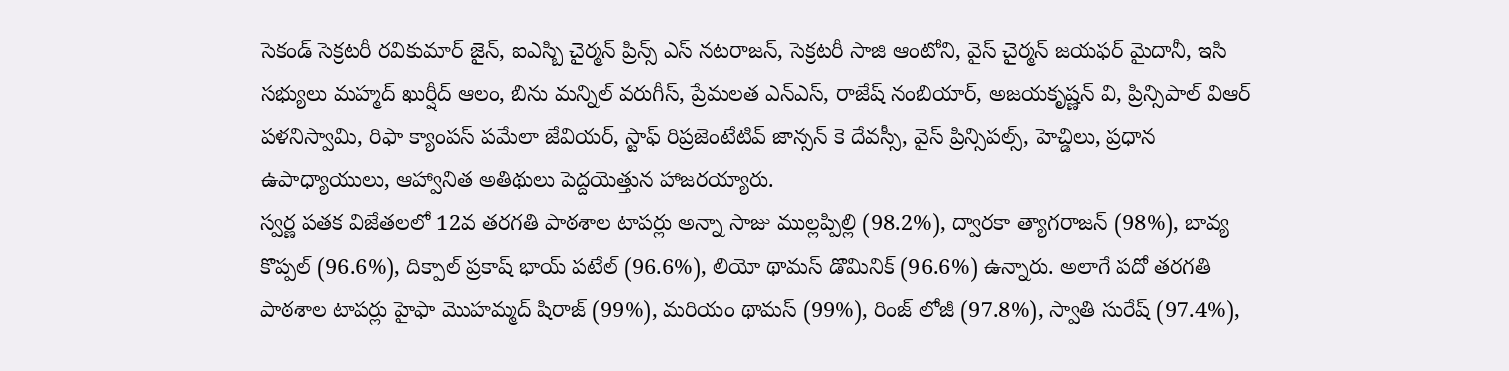సెకండ్ సెక్రటరీ రవికుమార్ జైన్, ఐఎస్బి చైర్మన్ ప్రిన్స్ ఎస్ నటరాజన్, సెక్రటరీ సాజి ఆంటోని, వైస్ చైర్మన్ జయఫర్ మైదానీ, ఇసి సభ్యులు మహ్మద్ ఖుర్షీద్ ఆలం, బిను మన్నిల్ వరుగీస్, ప్రేమలత ఎన్ఎస్, రాజేష్ నంబియార్, అజయకృష్ణన్ వి, ప్రిన్సిపాల్ విఆర్ పళనిస్వామి, రిఫా క్యాంపస్ పమేలా జేవియర్, స్టాఫ్ రిప్రజెంటేటివ్ జాన్సన్ కె దేవస్సీ, వైస్ ప్రిన్సిపల్స్, హెచ్డిలు, ప్రధాన ఉపాధ్యాయులు, ఆహ్వానిత అతిథులు పెద్దయెత్తున హాజరయ్యారు.
స్వర్ణ పతక విజేతలలో 12వ తరగతి పాఠశాల టాపర్లు అన్నా సాజు ముల్లప్పిల్లి (98.2%), ద్వారకా త్యాగరాజన్ (98%), బావ్య కొప్పల్ (96.6%), దిక్పాల్ ప్రకాష్ భాయ్ పటేల్ (96.6%), లియో థామస్ డొమినిక్ (96.6%) ఉన్నారు. అలాగే పదో తరగతి పాఠశాల టాపర్లు హైఫా మొహమ్మద్ షిరాజ్ (99%), మరియం థామస్ (99%), రింజ్ లోజీ (97.8%), స్వాతి సురేష్ (97.4%),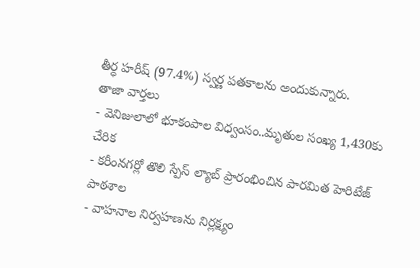తీర్ధ హరీష్ (97.4%) స్వర్ణ పతకాలను అందుకున్నారు.
తాజా వార్తలు
- వెనిజులాలో భూకంపాల విధ్వంసం..మృతుల సంఖ్య 1,430కు చేరిక
- కరీంనగర్లో తొలి స్పేస్ ల్యాబ్ ప్రారంభించిన పారమిత హెరిటేజ్ పాఠశాల
- వాహనాల నిర్వహణను నిర్లక్ష్యం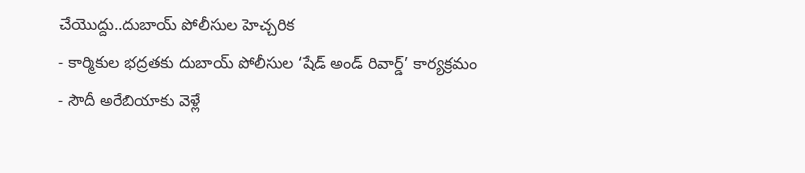చేయొద్దు..దుబాయ్ పోలీసుల హెచ్చరిక
- కార్మికుల భద్రతకు దుబాయ్ పోలీసుల ‘షేడ్ అండ్ రివార్డ్’ కార్యక్రమం
- సౌదీ అరేబియాకు వెళ్లే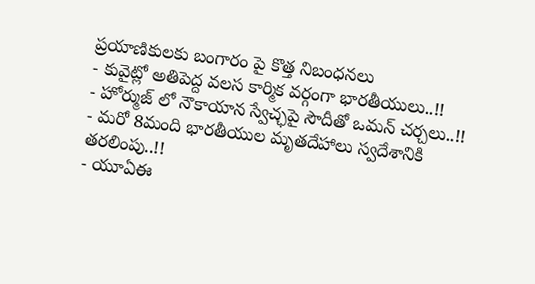ప్రయాణికులకు బంగారం పై కొత్త నిబంధనలు
- కువైట్లో అతిపెద్ద వలస కార్మిక వర్గంగా భారతీయులు..!!
- హోర్ముజ్ లో నౌకాయాన స్వేచ్ఛపై సౌదీతో ఒమన్ చర్చలు..!!
- మరో 8మంది భారతీయుల మృతదేహాలు స్వదేశానికి తరలింపు..!!
- యూఏఈ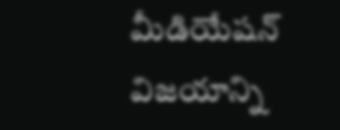మీడియేషన్ విజయాన్ని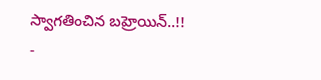స్వాగతించిన బహ్రెయిన్..!!
-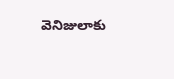వెనిజులాకు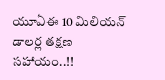యూఏఈ 10 మిలియన్ డాలర్ల తక్షణ సహాయం..!!